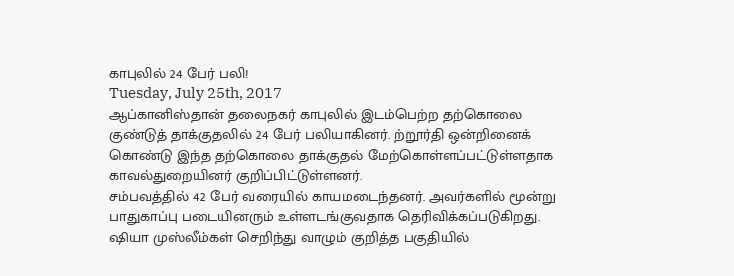காபுலில் 24 பேர் பலி!
Tuesday, July 25th, 2017
ஆப்கானிஸ்தான் தலைநகர் காபுலில் இடம்பெற்ற தற்கொலை குண்டுத் தாக்குதலில் 24 பேர் பலியாகினர். ற்றூர்தி ஒன்றினைக் கொண்டு இந்த தற்கொலை தாக்குதல் மேற்கொள்ளப்பட்டுள்ளதாக காவல்துறையினர் குறிப்பிட்டுள்ளனர்.
சம்பவத்தில் 42 பேர் வரையில் காயமடைந்தனர். அவர்களில் மூன்று பாதுகாப்பு படையினரும் உள்ளடங்குவதாக தெரிவிக்கப்படுகிறது. ஷியா முஸ்லீம்கள் செறிந்து வாழும் குறித்த பகுதியில்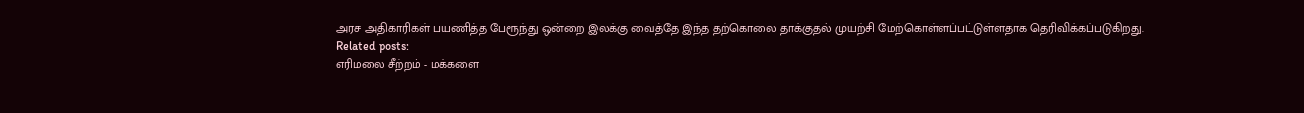அரச அதிகாரிகள் பயணித்த பேரூந்து ஒன்றை இலக்கு வைத்தே இந்த தற்கொலை தாக்குதல் முயற்சி மேற்கொள்ளப்பட்டுள்ளதாக தெரிவிக்கப்படுகிறது.
Related posts:
எரிமலை சீற்றம் - மக்களை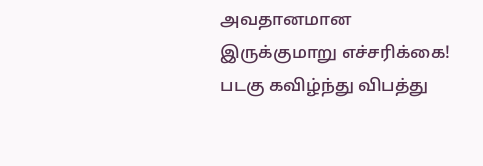அவதானமான இருக்குமாறு எச்சரிக்கை!
படகு கவிழ்ந்து விபத்து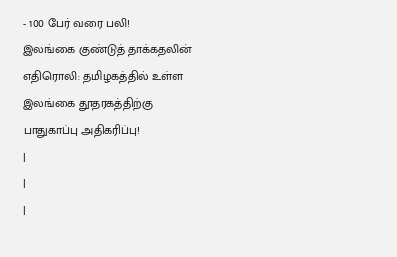- 100 பேர் வரை பலி!
இலங்கை குண்டுத் தாக்கதலின் எதிரொலி: தமிழகத்தில் உள்ள இலங்கை தூதரகத்திற்கு பாதுகாப்பு அதிகரிப்பு!
|
|
|